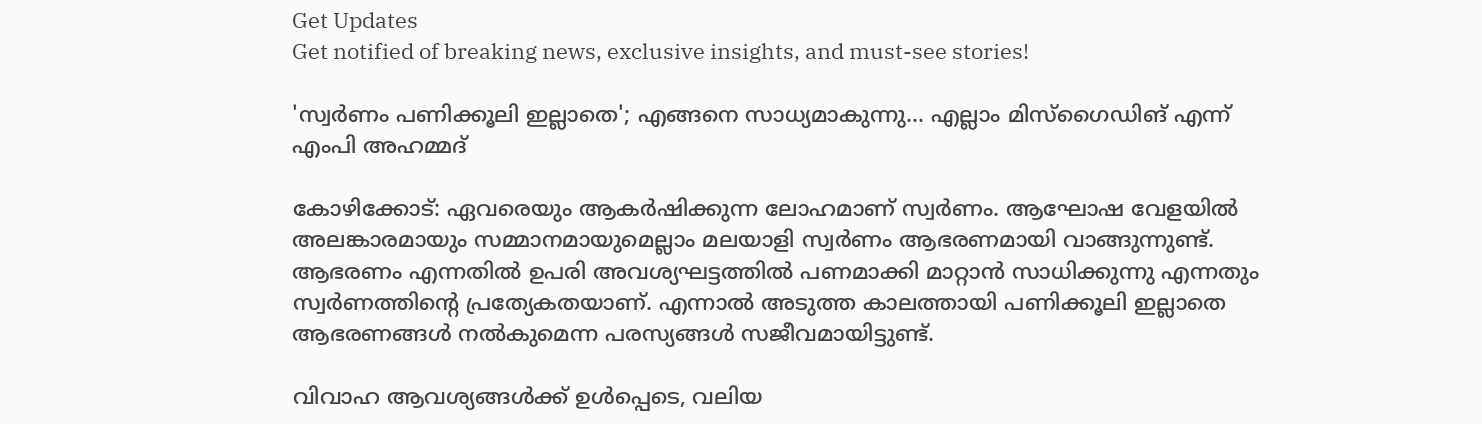Get Updates
Get notified of breaking news, exclusive insights, and must-see stories!

'സ്വര്‍ണം പണിക്കൂലി ഇല്ലാതെ'; എങ്ങനെ സാധ്യമാകുന്നു... എല്ലാം മിസ്‌ഗൈഡിങ് എന്ന് എംപി അഹമ്മദ്

കോഴിക്കോട്: ഏവരെയും ആകര്‍ഷിക്കുന്ന ലോഹമാണ് സ്വര്‍ണം. ആഘോഷ വേളയില്‍ അലങ്കാരമായും സമ്മാനമായുമെല്ലാം മലയാളി സ്വര്‍ണം ആഭരണമായി വാങ്ങുന്നുണ്ട്. ആഭരണം എന്നതില്‍ ഉപരി അവശ്യഘട്ടത്തില്‍ പണമാക്കി മാറ്റാന്‍ സാധിക്കുന്നു എന്നതും സ്വര്‍ണത്തിന്റെ പ്രത്യേകതയാണ്. എന്നാല്‍ അടുത്ത കാലത്തായി പണിക്കൂലി ഇല്ലാതെ ആഭരണങ്ങള്‍ നല്‍കുമെന്ന പരസ്യങ്ങള്‍ സജീവമായിട്ടുണ്ട്.

വിവാഹ ആവശ്യങ്ങള്‍ക്ക് ഉള്‍പ്പെടെ, വലിയ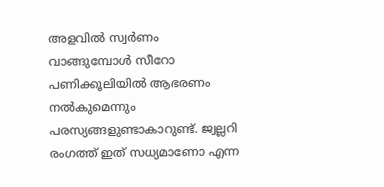അളവില്‍ സ്വര്‍ണം വാങ്ങുമ്പോള്‍ സീറോ പണിക്കൂലിയില്‍ ആഭരണം നല്‍കുമെന്നും പരസ്യങ്ങളുണ്ടാകാറുണ്ട്. ജ്വല്ലറി രംഗത്ത് ഇത് സധ്യമാണോ എന്ന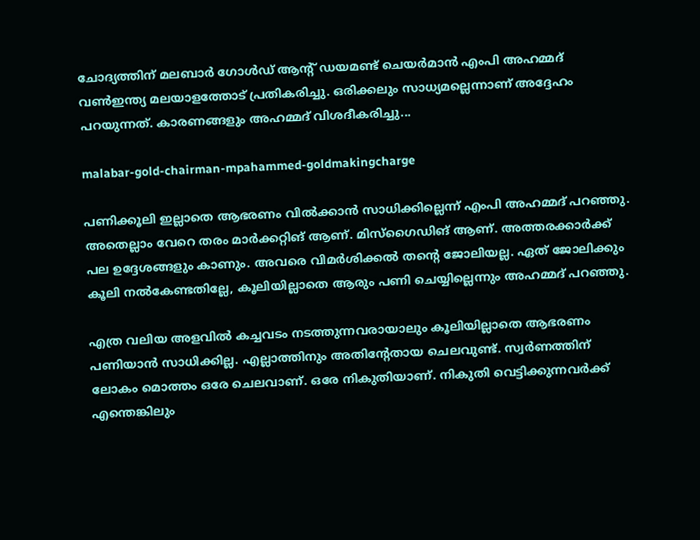ചോദ്യത്തിന് മലബാര്‍ ഗോള്‍ഡ് ആന്റ് ഡയമണ്ട് ചെയര്‍മാന്‍ എംപി അഹമ്മദ് വണ്‍ഇന്ത്യ മലയാളത്തോട് പ്രതികരിച്ചു. ഒരിക്കലും സാധ്യമല്ലെന്നാണ് അദ്ദേഹം പറയുന്നത്. കാരണങ്ങളും അഹമ്മദ് വിശദീകരിച്ചു...

malabar-gold-chairman-mpahammed-goldmakingcharge

പണിക്കൂലി ഇല്ലാതെ ആഭരണം വില്‍ക്കാന്‍ സാധിക്കില്ലെന്ന് എംപി അഹമ്മദ് പറഞ്ഞു. അതെല്ലാം വേറെ തരം മാര്‍ക്കറ്റിങ് ആണ്. മിസ്‌ഗൈഡിങ് ആണ്. അത്തരക്കാര്‍ക്ക് പല ഉദ്ദേശങ്ങളും കാണും. അവരെ വിമര്‍ശിക്കല്‍ തന്റെ ജോലിയല്ല. ഏത് ജോലിക്കും കൂലി നല്‍കേണ്ടതില്ലേ, കൂലിയില്ലാതെ ആരും പണി ചെയ്യില്ലെന്നും അഹമ്മദ് പറഞ്ഞു.

എത്ര വലിയ അളവില്‍ കച്ചവടം നടത്തുന്നവരായാലും കൂലിയില്ലാതെ ആഭരണം പണിയാന്‍ സാധിക്കില്ല. എല്ലാത്തിനും അതിന്റേതായ ചെലവുണ്ട്. സ്വര്‍ണത്തിന് ലോകം മൊത്തം ഒരേ ചെലവാണ്. ഒരേ നികുതിയാണ്. നികുതി വെട്ടിക്കുന്നവര്‍ക്ക് എന്തെങ്കിലും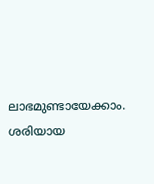ലാഭമുണ്ടായേക്കാം. ശരിയായ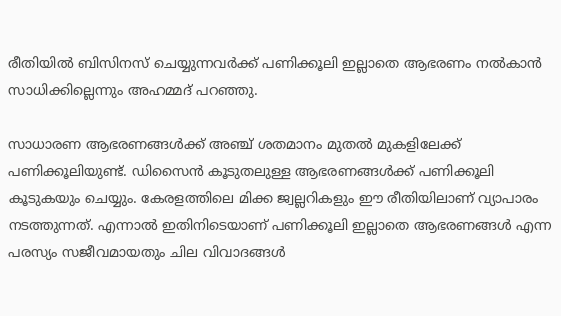രീതിയില്‍ ബിസിനസ് ചെയ്യുന്നവര്‍ക്ക് പണിക്കൂലി ഇല്ലാതെ ആഭരണം നല്‍കാന്‍ സാധിക്കില്ലെന്നും അഹമ്മദ് പറഞ്ഞു.

സാധാരണ ആഭരണങ്ങള്‍ക്ക് അഞ്ച് ശതമാനം മുതല്‍ മുകളിലേക്ക് പണിക്കൂലിയുണ്ട്. ഡിസൈന്‍ കൂടുതലുള്ള ആഭരണങ്ങള്‍ക്ക് പണിക്കൂലി കൂടുകയും ചെയ്യും. കേരളത്തിലെ മിക്ക ജ്വല്ലറികളും ഈ രീതിയിലാണ് വ്യാപാരം നടത്തുന്നത്. എന്നാല്‍ ഇതിനിടെയാണ് പണിക്കൂലി ഇല്ലാതെ ആഭരണങ്ങള്‍ എന്ന പരസ്യം സജീവമായതും ചില വിവാദങ്ങള്‍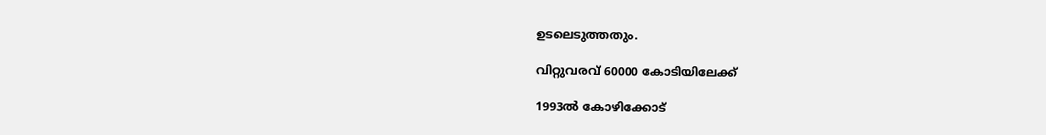ഉടലെടുത്തതും.

വിറ്റുവരവ് 60000 കോടിയിലേക്ക്

1993ല്‍ കോഴിക്കോട്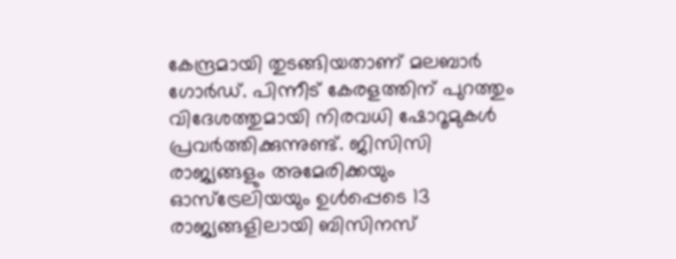കേന്ദ്രമായി തുടങ്ങിയതാണ് മലബാര്‍ ഗോര്‍ഡ്. പിന്നീട് കേരളത്തിന് പുറത്തും വിദേശത്തുമായി നിരവധി ഷോറൂമുകള്‍ പ്രവര്‍ത്തിക്കുന്നുണ്ട്. ജിസിസി രാജ്യങ്ങളും അമേരിക്കയും ഓസ്‌ട്രേലിയയും ഉള്‍പ്പെടെ 13 രാജ്യങ്ങളിലായി ബിസിനസ്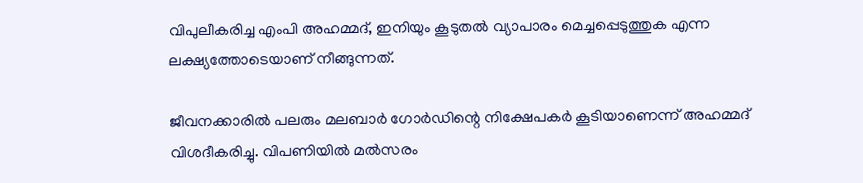വിപുലീകരിച്ച എംപി അഹമ്മദ്, ഇനിയും കൂടുതല്‍ വ്യാപാരം മെച്ചപ്പെടുത്തുക എന്ന ലക്ഷ്യത്തോടെയാണ് നീങ്ങുന്നത്.

ജീവനക്കാരില്‍ പലരും മലബാര്‍ ഗോര്‍ഡിന്റെ നിക്ഷേപകര്‍ കൂടിയാണെന്ന് അഹമ്മദ് വിശദീകരിച്ചു. വിപണിയില്‍ മല്‍സരം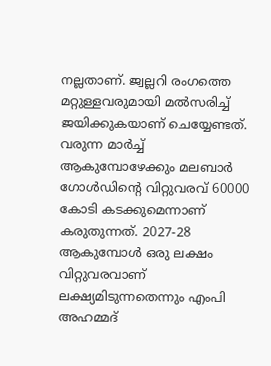നല്ലതാണ്. ജ്വല്ലറി രംഗത്തെ മറ്റുള്ളവരുമായി മല്‍സരിച്ച് ജയിക്കുകയാണ് ചെയ്യേണ്ടത്. വരുന്ന മാര്‍ച്ച് ആകുമ്പോഴേക്കും മലബാര്‍ ഗോള്‍ഡിന്റെ വിറ്റുവരവ് 60000 കോടി കടക്കുമെന്നാണ് കരുതുന്നത്. 2027-28 ആകുമ്പോള്‍ ഒരു ലക്ഷം വിറ്റുവരവാണ് ലക്ഷ്യമിടുന്നതെന്നും എംപി അഹമ്മദ്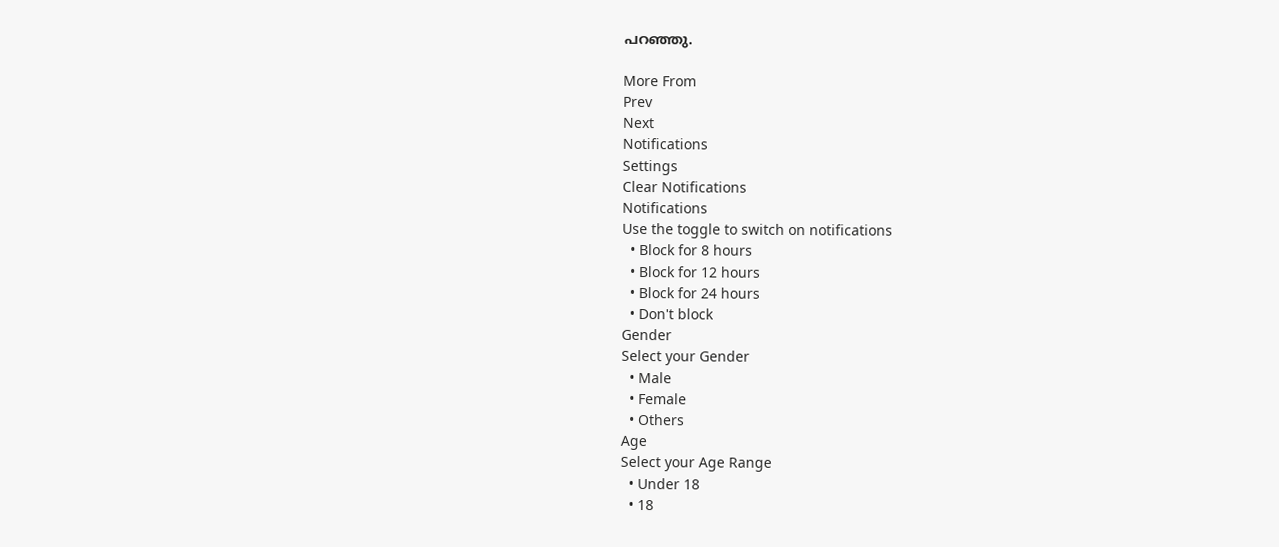പറഞ്ഞു.

More From
Prev
Next
Notifications
Settings
Clear Notifications
Notifications
Use the toggle to switch on notifications
  • Block for 8 hours
  • Block for 12 hours
  • Block for 24 hours
  • Don't block
Gender
Select your Gender
  • Male
  • Female
  • Others
Age
Select your Age Range
  • Under 18
  • 18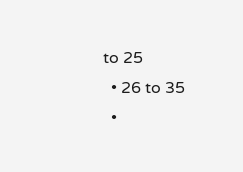to 25
  • 26 to 35
  •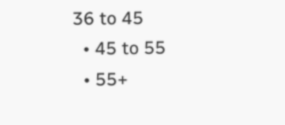36 to 45
  • 45 to 55
  • 55+